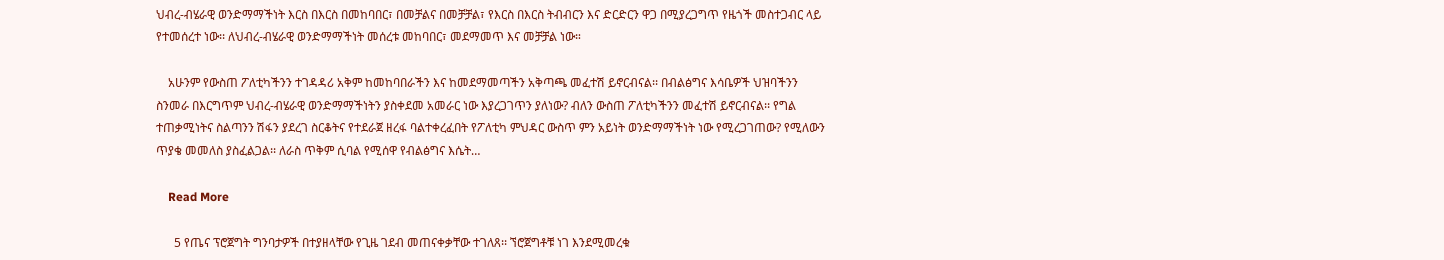ህብረ-ብሄራዊ ወንድማማችነት እርስ በእርስ በመከባበር፣ በመቻልና በመቻቻል፣ የእርስ በእርስ ትብብርን እና ድርድርን ዋጋ በሚያረጋግጥ የዜጎች መስተጋብር ላይ የተመሰረተ ነው፡፡ ለህብረ-ብሄራዊ ወንድማማችነት መሰረቱ መከባበር፣ መደማመጥ እና መቻቻል ነው።

    አሁንም የውስጠ ፖለቲካችንን ተገዳዳሪ አቅም ከመከባበራችን እና ከመደማመጣችን አቅጣጫ መፈተሽ ይኖርብናል፡፡ በብልፅግና እሳቤዎች ህዝባችንን ስንመራ በእርግጥም ህብረ-ብሄራዊ ወንድማማችነትን ያስቀደመ አመራር ነው እያረጋገጥን ያለነው? ብለን ውስጠ ፖለቲካችንን መፈተሽ ይኖርብናል፡፡ የግል ተጠቃሚነትና ስልጣንን ሽፋን ያደረገ ስርቆትና የተደራጀ ዘረፋ ባልተቀረፈበት የፖለቲካ ምህዳር ውስጥ ምን አይነት ወንድማማችነት ነው የሚረጋገጠው? የሚለውን ጥያቄ መመለስ ያስፈልጋል፡፡ ለራስ ጥቅም ሲባል የሚሰዋ የብልፅግና እሴት…

    Read More

      5 የጤና ፕሮጀግት ግንባታዎች በተያዘላቸው የጊዜ ገደብ መጠናቀቃቸው ተገለጸ፡፡ ኘሮጀግቶቹ ነገ እንደሚመረቁ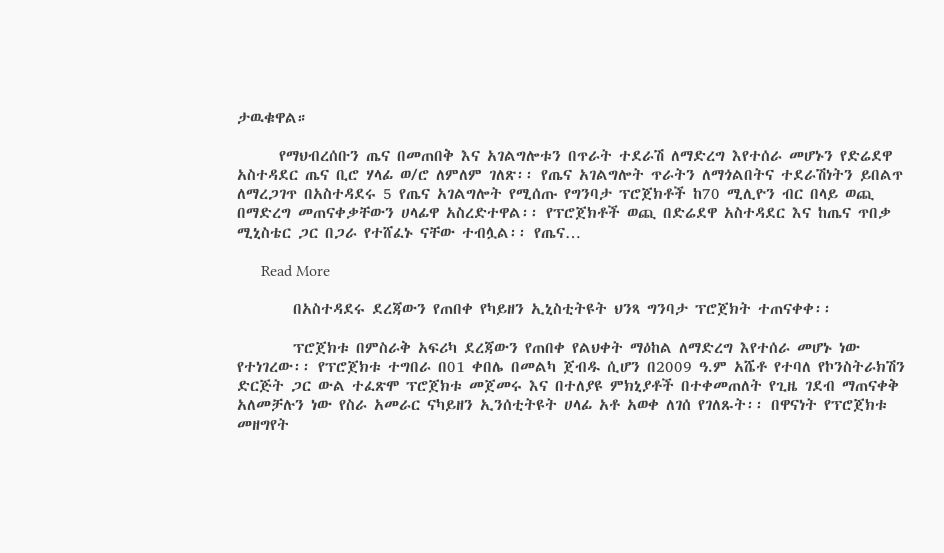ታዉቁዋል።

      የማህብረሰቡን ጤና በመጠበቅ እና አገልግሎቱን በጥራት ተደራሽ ለማድረግ እየተሰራ መሆኑን የድሬደዋ አስተዳደር ጤና ቢሮ ሃላፊ ወ/ሮ ለምለም ገለጽ፡፡ የጤና አገልግሎት ጥራትን ለማጎልበትና ተደራሽነትን ይበልጥ ለማረጋገጥ በአስተዳደሩ 5 የጤና አገልግሎት የሚሰጡ የግንባታ ፕሮጀክቶች ከ70 ሚሊዮን ብር በላይ ወጪ በማድረግ መጠናቀቃቸውን ሀላፊዋ አስረድተዋል፡፡ የፕሮጀክቶች ወጪ በድሬደዋ አስተዳደር እና ከጤና ጥበቃ ሚኒስቴር ጋር በጋራ የተሸፈኑ ናቸው ተብሏል፡፡ የጤና…

      Read More

        በአስተዳደሩ ደረጃውን የጠበቀ የካይዘን ኢኒስቲትዩት ህንጻ ግንባታ ፕሮጀክት ተጠናቀቀ፡፡

        ፕሮጀክቱ በምስራቅ አፍሪካ ደረጃውን የጠበቀ የልህቀት ማዕከል ለማድረግ እየተሰራ መሆኑ ነው የተነገረው፡፡ የፕሮጀክቱ ተግበራ በ01 ቀበሌ በመልካ ጀብዱ ሲሆን በ2009 ዓ.ም አሼቶ የተባለ የኮንስትራክሽን ድርጅት ጋር ውል ተፈጽሞ ፕሮጀክቱ መጀመሩ እና በተለያዩ ምክኒያቶች በተቀመጠለት የጊዜ ገደብ ማጠናቀቅ አለመቻሉን ነው የስራ አመራር ናካይዘን ኢንሰቲትዩት ሀላፊ አቶ አወቀ ለገሰ የገለጹት፡፡ በዋናነት የፕሮጀክቱ መዘግየት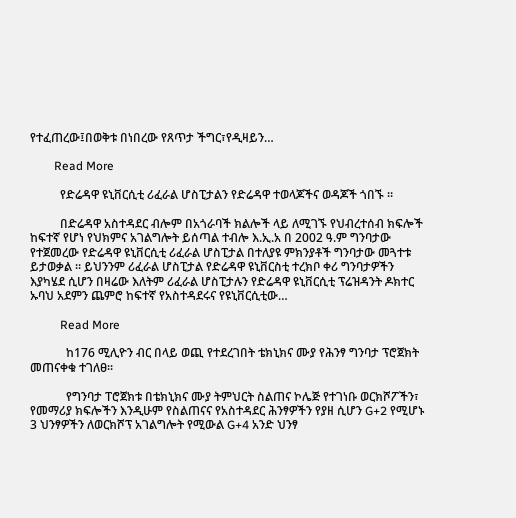የተፈጠረው፤በወቅቱ በነበረው የጸጥታ ችግር፣የዲዛይን…

        Read More

          የድሬዳዋ ዩኒቨርሲቲ ሪፈራል ሆስፒታልን የድሬዳዋ ተወላጆችና ወዳጆች ጎበኙ ።

          በድሬዳዋ አስተዳደር ብሎም በአጎራባች ክልሎች ላይ ለሚገኙ የህብረተሰብ ክፍሎች ከፍተኛ የሆነ የህክምና አገልግሎት ይሰጣል ተብሎ እ.ኢ.አ በ 2002 ዓ.ም ግንባታው የተጀመረው የድሬዳዋ ዩኒቨርሲቲ ሪፈራል ሆስፒታል በተለያዩ ምክንያቶች ግንባታው መጓተቱ ይታወቃል ። ይህንንም ሪፈራል ሆስፒታል የድሬዳዋ ዩኒቨርስቲ ተረክቦ ቀሪ ግንባታዎችን እያካሄደ ሲሆን በዛሬው እለትም ሪፈራል ሆስፒታሉን የድሬዳዋ ዩኒቨርሲቲ ፕሬዝዳንት ዶክተር ኡባህ አደምን ጨምሮ ከፍተኛ የአስተዳደሩና የዩኒቨርሲቲው…

          Read More

            ከ176 ሚሊዮን ብር በላይ ወጪ የተደረገበት ቴክኒክና ሙያ የሕንፃ ግንባታ ፕሮጀክት መጠናቀቁ ተገለፀ፡፡

            የግንባታ ፐሮጀክቱ በቴክኒክና ሙያ ትምህርት ስልጠና ኮሌጅ የተገነቡ ወርክሾፖችን፣ የመማሪያ ክፍሎችን እንዲሁም የስልጠናና የአስተዳደር ሕንፃዎችን የያዘ ሲሆን G+2 የሚሆኑ 3 ህንፃዎችን ለወርክሾፕ አገልግሎት የሚውል G+4 አንድ ህንፃ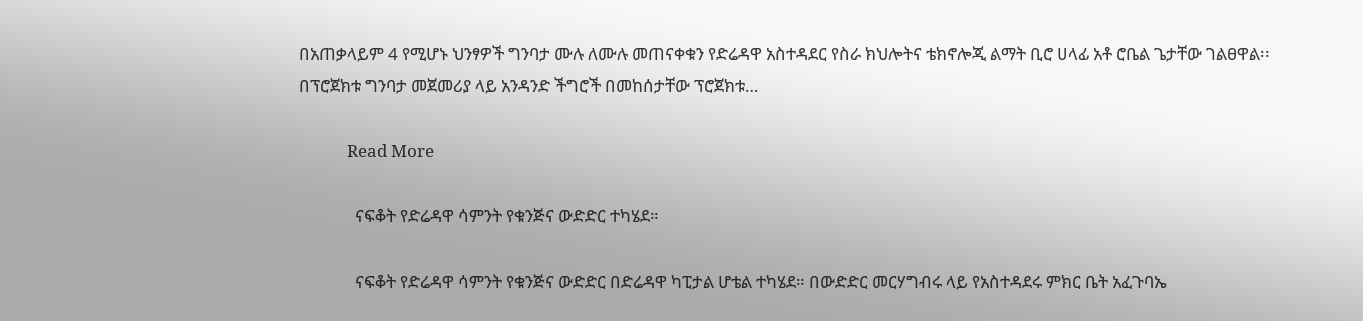በአጠቃላይም 4 የሚሆኑ ህንፃዎች ግንባታ ሙሉ ለሙሉ መጠናቀቁን የድሬዳዋ አስተዳደር የስራ ክህሎትና ቴክኖሎጂ ልማት ቢሮ ሀላፊ አቶ ሮቤል ጌታቸው ገልፀዋል፡፡ በፕሮጀክቱ ግንባታ መጀመሪያ ላይ አንዳንድ ችግሮች በመከሰታቸው ፕሮጀክቱ…

            Read More

              ናፍቆት የድሬዳዋ ሳምንት የቁንጅና ውድድር ተካሄደ።

              ናፍቆት የድሬዳዋ ሳምንት የቁንጅና ውድድር በድሬዳዋ ካፒታል ሆቴል ተካሄደ። በውድድር መርሃግብሩ ላይ የአስተዳደሩ ምክር ቤት አፈጉባኤ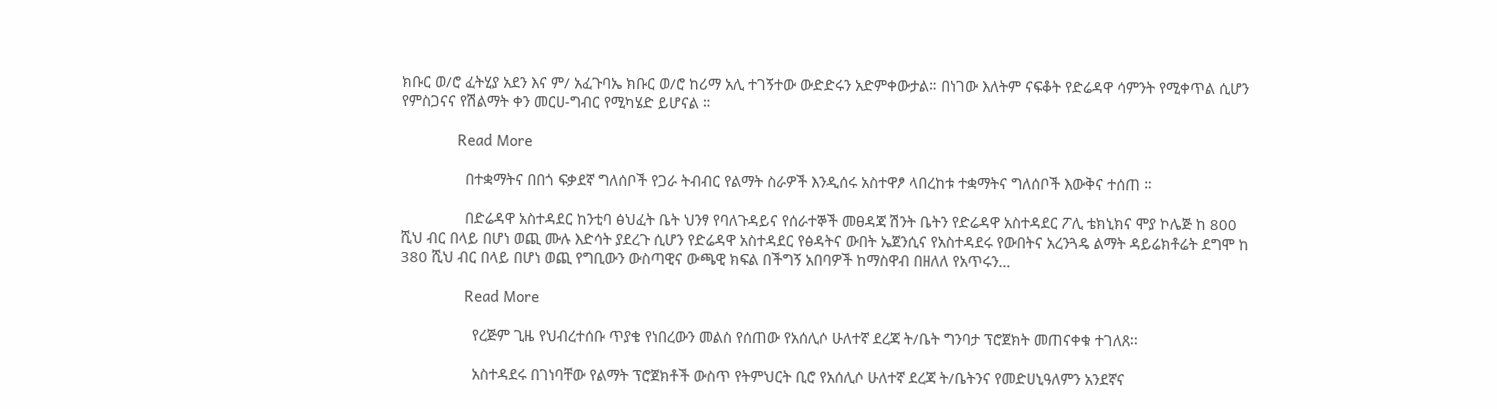ክቡር ወ/ሮ ፈትሂያ አደን እና ም/ አፈጉባኤ ክቡር ወ/ሮ ከሪማ አሊ ተገኝተው ውድድሩን አድምቀውታል። በነገው እለትም ናፍቆት የድሬዳዋ ሳምንት የሚቀጥል ሲሆን የምስጋናና የሽልማት ቀን መርሀ-ግብር የሚካሄድ ይሆናል ።

              Read More

                በተቋማትና በበጎ ፍቃደኛ ግለሰቦች የጋራ ትብብር የልማት ስራዎች እንዲሰሩ አስተዋፆ ላበረከቱ ተቋማትና ግለሰቦች እውቅና ተሰጠ ።

                በድሬዳዋ አስተዳደር ከንቲባ ፅህፈት ቤት ህንፃ የባለጉዳይና የሰራተኞች መፀዳጃ ሽንት ቤትን የድሬዳዋ አስተዳደር ፖሊ ቴክኒክና ሞያ ኮሌጅ ከ 800 ሺህ ብር በላይ በሆነ ወጪ ሙሉ እድሳት ያደረጉ ሲሆን የድሬዳዋ አስተዳደር የፅዳትና ውበት ኤጀንሲና የአስተዳደሩ የውበትና አረንጓዴ ልማት ዳይሬክቶሬት ደግሞ ከ 380 ሺህ ብር በላይ በሆነ ወጪ የግቢውን ውስጣዊና ውጫዊ ክፍል በችግኝ አበባዎች ከማስዋብ በዘለለ የአጥሩን…

                Read More

                  የረጅም ጊዜ የህብረተሰቡ ጥያቄ የነበረውን መልስ የሰጠው የአሰሊሶ ሁለተኛ ደረጃ ት/ቤት ግንባታ ፕሮጀክት መጠናቀቁ ተገለጸ፡፡

                  አስተዳደሩ በገነባቸው የልማት ፕሮጀክቶች ውስጥ የትምህርት ቢሮ የአሰሊሶ ሁለተኛ ደረጃ ት/ቤትንና የመድሀኒዓለምን አንደኛና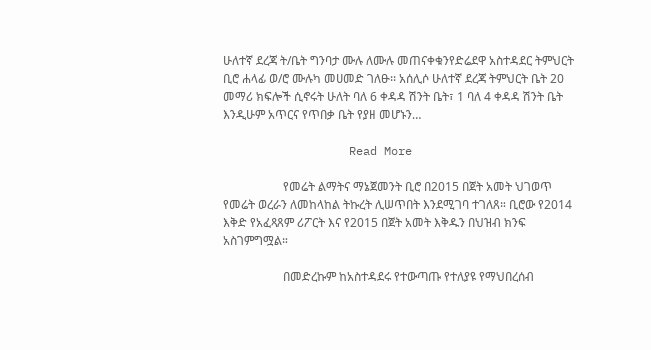ሁለተኛ ደረጃ ት/ቤት ግንባታ ሙሉ ለሙሉ መጠናቀቁንየድሬደዋ አስተዳደር ትምህርት ቢሮ ሐላፊ ወ/ሮ ሙሉካ መሀመድ ገለፁ፡፡ አሰሊሶ ሁለተኛ ደረጃ ትምህርት ቤት 20 መማሪ ክፍሎች ሲኖሩት ሁለት ባለ 6 ቀዳዳ ሽንት ቤት፣ 1 ባለ 4 ቀዳዳ ሽንት ቤት እንዲሁም አጥርና የጥበቃ ቤት የያዘ መሆኑን…

                  Read More

                    የመሬት ልማትና ማኔጀመንት ቢሮ በ2015 በጀት አመት ህገወጥ የመሬት ወረራን ለመከላከል ትኩረት ሊሠጥበት እንደሚገባ ተገለጸ። ቢሮው የ2014 እቅድ የአፈጻጸም ሪፖርት እና የ2015 በጀት አመት እቅዱን በህዝብ ክንፍ አስገምግሟል።

                    በመድረኩም ከአስተዳደሩ የተውጣጡ የተለያዩ የማህበረሰብ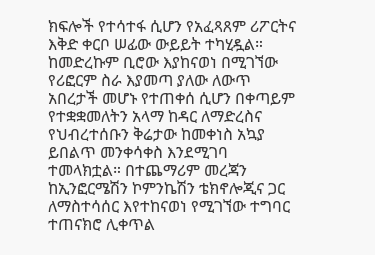ክፍሎች የተሳተፋ ሲሆን የአፈጻጸም ሪፖርትና እቅድ ቀርቦ ሠፊው ውይይት ተካሂዷል። ከመድረኩም ቢሮው እያከናወነ በሚገኘው የሪፎርም ስራ እያመጣ ያለው ለውጥ አበረታች መሆኑ የተጠቀሰ ሲሆን በቀጣይም የተቋቋመለትን አላማ ከዳር ለማድረስና የህብረተሰቡን ቅሬታው ከመቀነስ አኳያ ይበልጥ መንቀሳቀስ እንደሚገባ ተመላክቷል። በተጨማሪም መረጃን ከኢንፎርሜሽን ኮምንኬሽን ቴክኖሎጂና ጋር ለማስተሳሰር እየተከናወነ የሚገኘው ተግባር ተጠናክሮ ሊቀጥል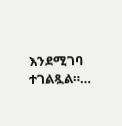እንደሚገባ ተገልጿል።…